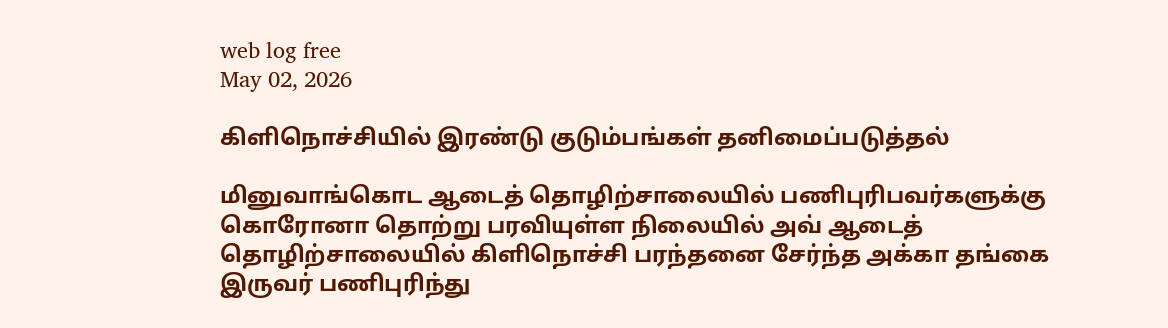web log free
May 02, 2026

கிளிநொச்சியில் இரண்டு குடும்பங்கள் தனிமைப்படுத்தல்

மினுவாங்கொட ஆடைத் தொழிற்சாலையில் பணிபுரிபவர்களுக்கு கொரோனா தொற்று பரவியுள்ள நிலையில் அவ் ஆடைத் தொழிற்சாலையில் கிளிநொச்சி பரந்தனை சேர்ந்த அக்கா தங்கை இருவர் பணிபுரிந்து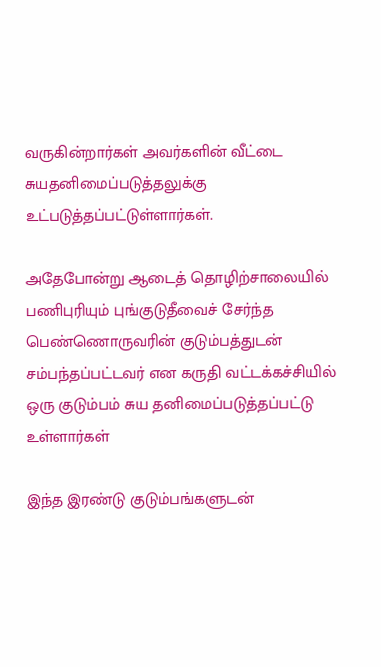வருகின்றார்கள் அவர்களின் வீட்டை சுயதனிமைப்படுத்தலுக்கு உட்படுத்தப்பட்டுள்ளார்கள்.

அதேபோன்று ஆடைத் தொழிற்சாலையில் பணிபுரியும் புங்குடுதீவைச் சேர்ந்த பெண்ணொருவரின் குடும்பத்துடன் சம்பந்தப்பட்டவர் என கருதி வட்டக்கச்சியில் ஒரு குடும்பம் சுய தனிமைப்படுத்தப்பட்டு உள்ளார்கள்

இந்த இரண்டு குடும்பங்களுடன்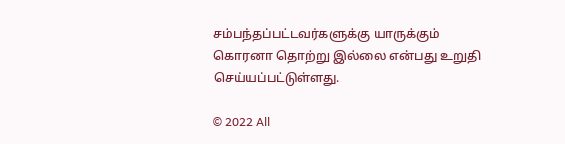சம்பந்தப்பட்டவர்களுக்கு யாருக்கும் கொரனா தொற்று இல்லை என்பது உறுதி செய்யப்பட்டுள்ளது.

© 2022 All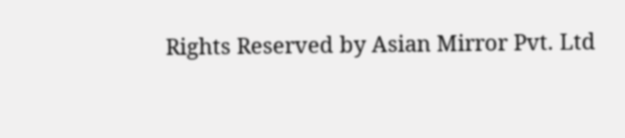Rights Reserved by Asian Mirror Pvt. Ltd